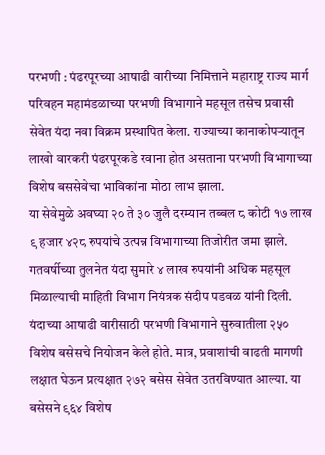परभणी : पंढरपूरच्या आषाढी वारीच्या निमित्ताने महाराष्ट्र राज्य मार्ग परिवहन महामंडळाच्या परभणी विभागाने महसूल तसेच प्रवासी सेवेत यंदा नवा विक्रम प्रस्थापित केला. राज्याच्या कानाकोपऱ्यातून लाखो वारकरी पंढरपूरकडे रवाना होत असताना परभणी विभागाच्या विशेष बससेवेचा भाविकांना मोठा लाभ झाला.
या सेवेमुळे अवघ्या २० ते ३० जुलै दरम्यान तब्बल ८ कोटी १७ लाख ९ हजार ४२८ रुपयांचे उत्पन्न विभागाच्या तिजोरीत जमा झाले. गतवर्षीच्या तुलनेत यंदा सुमारे ४ लाख रुपयांनी अधिक महसूल मिळाल्याची माहिती विभाग नियंत्रक संदीप पडवळ यांनी दिली.
यंदाच्या आषाढी वारीसाठी परभणी विभागाने सुरुवातीला २५० विशेष बसेसचे नियोजन केले होते. मात्र, प्रवाशांची वाढती मागणी लक्षात घेऊन प्रत्यक्षात २७२ बसेस सेवेत उतरविण्यात आल्या. या बसेसने ९६४ विशेष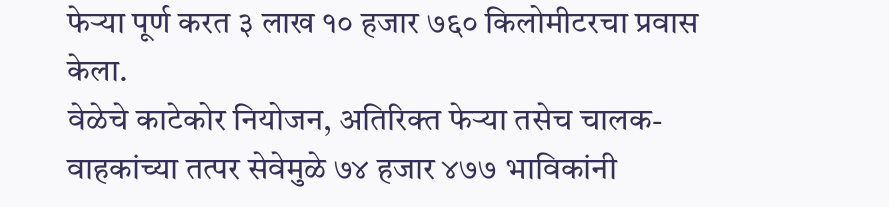फेऱ्या पूर्ण करत ३ लाख १० हजार ७६० किलोमीटरचा प्रवास केला.
वेळेचे काटेकोर नियोजन, अतिरिक्त फेऱ्या तसेच चालक-वाहकांच्या तत्पर सेवेमुळे ७४ हजार ४७७ भाविकांनी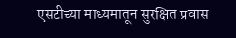एसटीच्या माध्यमातून सुरक्षित प्रवास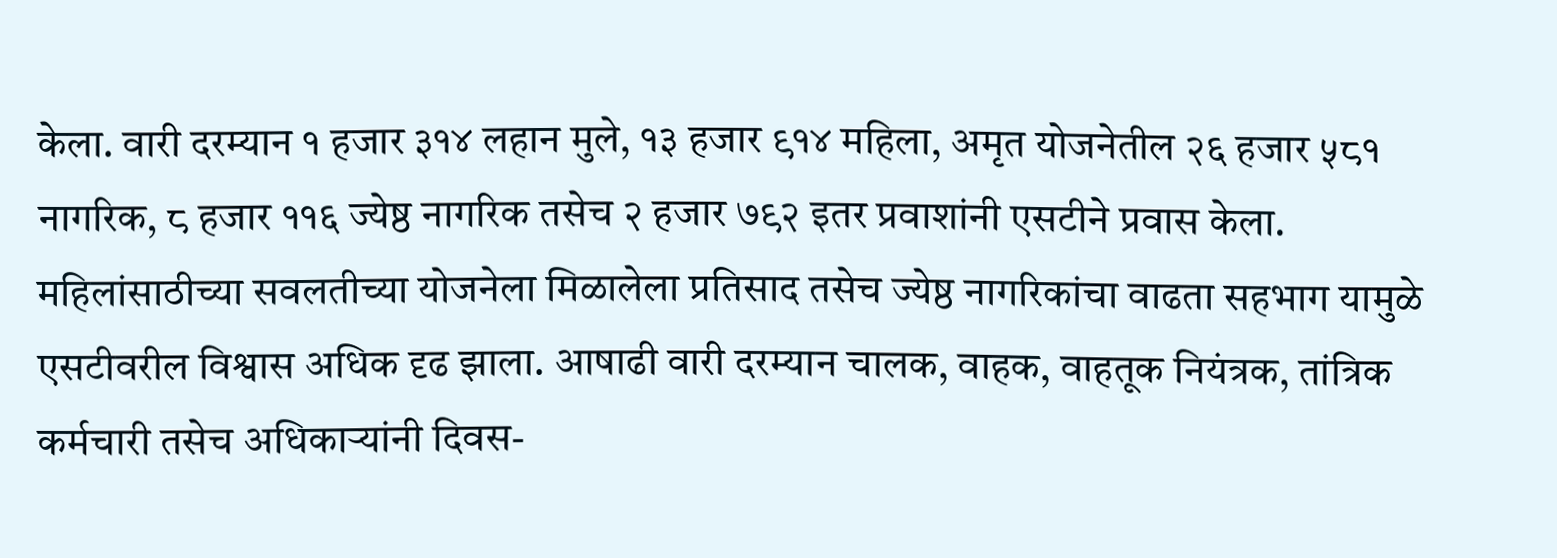केला. वारी दरम्यान १ हजार ३१४ लहान मुले, १३ हजार ९१४ महिला, अमृत योजनेतील २६ हजार ५८१ नागरिक, ८ हजार ११६ ज्येष्ठ नागरिक तसेच २ हजार ७९२ इतर प्रवाशांनी एसटीने प्रवास केला.
महिलांसाठीच्या सवलतीच्या योजनेला मिळालेला प्रतिसाद तसेच ज्येष्ठ नागरिकांचा वाढता सहभाग यामुळे एसटीवरील विश्वास अधिक दृढ झाला. आषाढी वारी दरम्यान चालक, वाहक, वाहतूक नियंत्रक, तांत्रिक कर्मचारी तसेच अधिकाऱ्यांनी दिवस-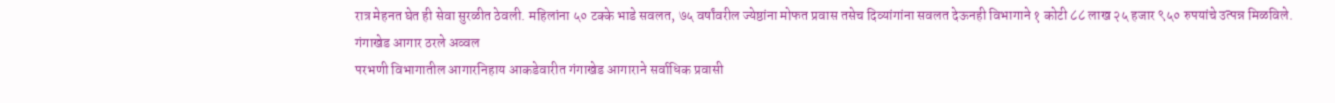रात्र मेहनत घेत ही सेवा सुरळीत ठेवली. महिलांना ५० टक्के भाडे सवलत, ७५ वर्षांवरील ज्येष्ठांना मोफत प्रवास तसेच दिव्यांगांना सवलत देऊनही विभागाने १ कोटी ८८ लाख २५ हजार ९५० रुपयांचे उत्पन्न मिळविले.
गंगाखेड आगार ठरले अव्वल
परभणी विभागातील आगारनिहाय आकडेवारीत गंगाखेड आगाराने सर्वाधिक प्रवासी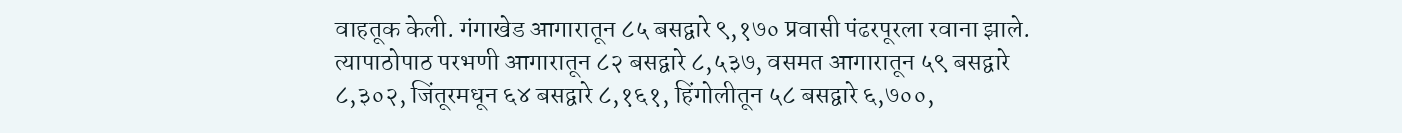वाहतूक केली. गंगाखेड आगारातून ८५ बसद्वारे ९,१७० प्रवासी पंढरपूरला रवाना झाले. त्यापाठोपाठ परभणी आगारातून ८२ बसद्वारे ८,५३७, वसमत आगारातून ५९ बसद्वारे ८,३०२, जिंतूरमधून ६४ बसद्वारे ८,१६१, हिंगोलीतून ५८ बसद्वारे ६,७००,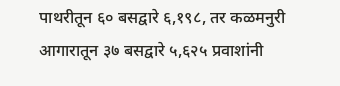पाथरीतून ६० बसद्वारे ६,१९८, तर कळमनुरी आगारातून ३७ बसद्वारे ५,६२५ प्रवाशांनी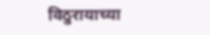विठुरायाच्या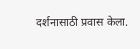दर्शनासाठी प्रवास केला.